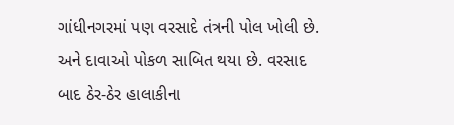ગાંધીનગરમાં પણ વરસાદે તંત્રની પોલ ખોલી છે. અને દાવાઓ પોકળ સાબિત થયા છે. વરસાદ બાદ ઠેર-ઠેર હાલાકીના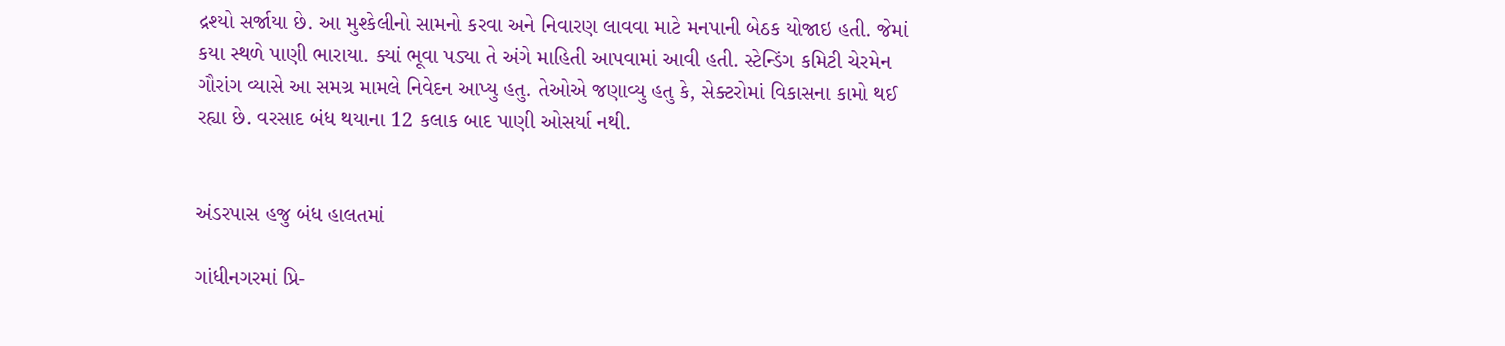દ્રશ્યો સર્જાયા છે. આ મુશ્કેલીનો સામનો કરવા અને નિવારણ લાવવા માટે મનપાની બેઠક યોજાઇ હતી. જેમાં કયા સ્થળે પાણી ભારાયા. ક્યાં ભૂવા પડ્યા તે અંગે માહિતી આપવામાં આવી હતી. સ્ટેન્ડિંગ કમિટી ચેરમેન ગૌરાંગ વ્યાસે આ સમગ્ર મામલે નિવેદન આપ્યુ હતુ. તેઓએ જણાવ્યુ હતુ કે, સેક્ટરોમાં વિકાસના કામો થઈ રહ્યા છે. વરસાદ બંધ થયાના 12 કલાક બાદ પાણી ઓસર્યા નથી.


અંડરપાસ હજુ બંધ હાલતમાં

ગાંધીનગરમાં પ્રિ-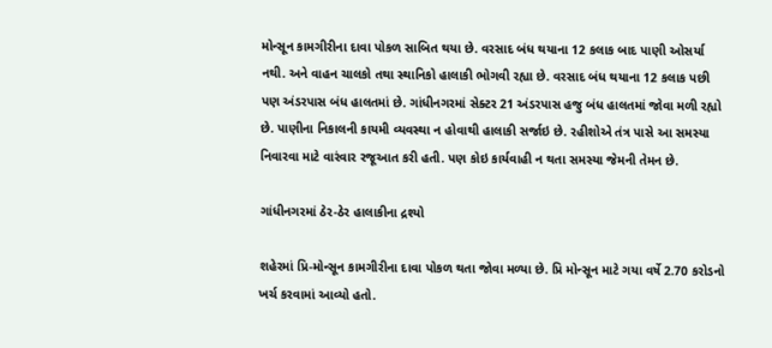મોન્સૂન કામગીરીના દાવા પોકળ સાબિત થયા છે. વરસાદ બંધ થયાના 12 કલાક બાદ પાણી ઓસર્યા નથી. અને વાહન ચાલકો તથા સ્થાનિકો હાલાકી ભોગવી રહ્યા છે. વરસાદ બંધ થયાના 12 કલાક પછી પણ અંડરપાસ બંધ હાલતમાં છે. ગાંધીનગરમાં સેક્ટર 21 અંડરપાસ હજુ બંધ હાલતમાં જોવા મળી રહ્યો છે. પાણીના નિકાલની કાયમી વ્યવસ્થા ન હોવાથી હાલાકી સર્જાઇ છે. રહીશોએ તંત્ર પાસે આ સમસ્યા નિવારવા માટે વારંવાર રજૂઆત કરી હતી. પણ કોઇ કાર્યવાહી ન થતા સમસ્યા જેમની તેમન છે.

ગાંધીનગરમાં ઠેર-ઠેર હાલાકીના દ્રશ્યો

શહેરમાં પ્રિ-મોન્સૂન કામગીરીના દાવા પોકળ થતા જોવા મળ્યા છે. પ્રિ મોન્સૂન માટે ગયા વર્ષે 2.70 કરોડનો ખર્ચ કરવામાં આવ્યો હતો.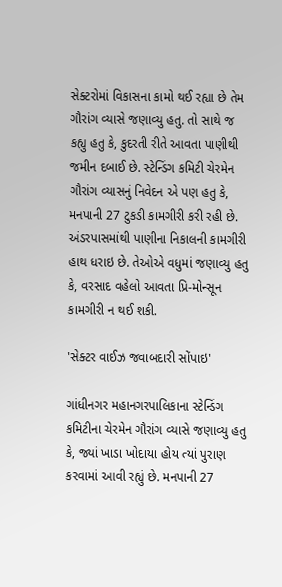સેક્ટરોમાં વિકાસના કામો થઈ રહ્યા છે તેમ ગૌરાંગ વ્યાસે જણાવ્યુ હતુ. તો સાથે જ કહ્યુ હતુ કે, કુદરતી રીતે આવતા પાણીથી જમીન દબાઈ છે. સ્ટેન્ડિંગ કમિટી ચેરમેન ગૌરાંગ વ્યાસનું નિવેદન એ પણ હતુ કે, મનપાની 27 ટુકડી કામગીરી કરી રહી છે. અંડરપાસમાંથી પાણીના નિકાલની કામગીરી હાથ ધરાઇ છે. તેઓએ વધુમાં જણાવ્યુ હતુ કે, વરસાદ વહેલો આવતા પ્રિ-મોન્સૂન કામગીરી ન થઈ શકી.

'સેક્ટર વાઈઝ જવાબદારી સોંપાઇ'

ગાંધીનગર મહાનગરપાલિકાના સ્ટેન્ડિંગ કમિટીના ચેરમેન ગૌરાંગ વ્યાસે જણાવ્યુ હતુ કે, જ્યાં ખાડા ખોદાયા હોય ત્યાં પુરાણ કરવામાં આવી રહ્યું છે. મનપાની 27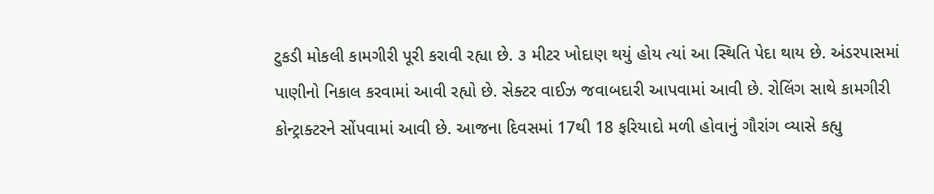ટુકડી મોકલી કામગીરી પૂરી કરાવી રહ્યા છે. ૩ મીટર ખોદાણ થયું હોય ત્યાં આ સ્થિતિ પેદા થાય છે. અંડરપાસમાં પાણીનો નિકાલ કરવામાં આવી રહ્યો છે. સેક્ટર વાઈઝ જવાબદારી આપવામાં આવી છે. રોલિંગ સાથે કામગીરી કોન્ટ્રાક્ટરને સોંપવામાં આવી છે. આજના દિવસમાં 17થી 18 ફરિયાદો મળી હોવાનું ગૌરાંગ વ્યાસે કહ્યુ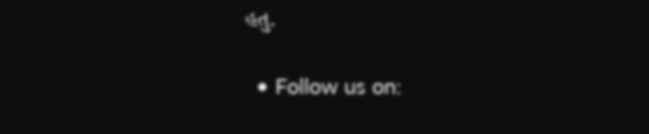હતુ.

  • Follow us on: